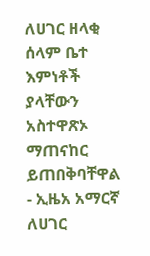ለሀገር ዘላቂ ሰላም ቤተ እምነቶች ያላቸውን አስተዋጽኦ ማጠናከር ይጠበቅባቸዋል - ኢዜአ አማርኛ
ለሀገር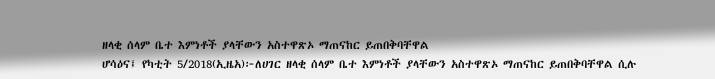ዘላቂ ሰላም ቤተ እምነቶች ያላቸውን አስተዋጽኦ ማጠናከር ይጠበቅባቸዋል
ሆሳዕና፤ የካቲት 5/2018(ኢዜአ)፦ለሀገር ዘላቂ ሰላም ቤተ እምነቶች ያላቸውን አስተዋጽኦ ማጠናከር ይጠበቅባቸዋል ሲሉ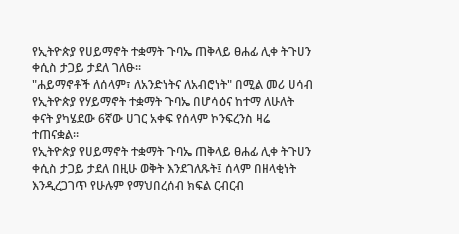የኢትዮጵያ የሀይማኖት ተቋማት ጉባኤ ጠቅላይ ፀሐፊ ሊቀ ትጉሀን ቀሲስ ታጋይ ታደለ ገለፁ፡፡
"ሐይማኖቶች ለሰላም፣ ለአንድነትና ለአብሮነት" በሚል መሪ ሀሳብ የኢትዮጵያ የሃይማኖት ተቋማት ጉባኤ በሆሳዕና ከተማ ለሁለት ቀናት ያካሄደው 6ኛው ሀገር አቀፍ የሰላም ኮንፍረንስ ዛሬ ተጠናቋል።
የኢትዮጵያ የሀይማኖት ተቋማት ጉባኤ ጠቅላይ ፀሐፊ ሊቀ ትጉሀን ቀሲስ ታጋይ ታደለ በዚሁ ወቅት እንደገለጹት፤ ሰላም በዘላቂነት እንዲረጋገጥ የሁሉም የማህበረሰብ ክፍል ርብርብ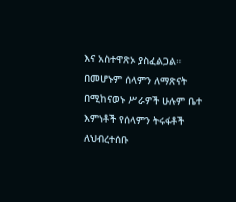እና አስተዋጽኦ ያስፈልጋል።
በመሆኑም ሰላምን ለማጽናት በሚከናወኑ ሥራዎች ሁሉም ቤተ እምነቶች የሰላምን ትሩፋቶች ለህብረተሰቡ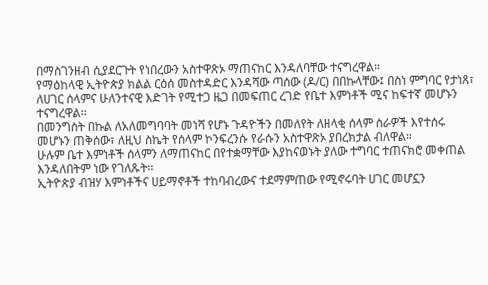በማስገንዘብ ሲያደርጉት የነበረውን አስተዋጽኦ ማጠናከር እንዳለባቸው ተናግረዋል።
የማዕከላዊ ኢትዮጵያ ክልል ርዕሰ መስተዳድር እንዳሻው ጣሰው (ዶ/ር) በበኩላቸው፤ በስነ ምግባር የታነጸ፣ ለሀገር ሰላምና ሁለንተናዊ እድገት የሚተጋ ዜጋ በመፍጠር ረገድ የቤተ እምነቶች ሚና ከፍተኛ መሆኑን ተናግረዋል፡፡
በመንግስት በኩል ለአለመግባባት መነሻ የሆኑ ጉዳዮችን በመለየት ለዘላቂ ሰላም ስራዎች እየተሰሩ መሆኑን ጠቅሰው፣ ለዚህ ስኬት የሰላም ኮንፍረንሱ የራሱን አስተዋጽኦ ያበረክታል ብለዋል።
ሁሉም ቤተ እምነቶች ሰላምን ለማጠናከር በየተቋማቸው እያከናወኑት ያለው ተግባር ተጠናክሮ መቀጠል እንዳለበትም ነው የገለጹት፡፡
ኢትዮጵያ ብዝሃ እምነቶችና ሀይማኖቶች ተከባብረውና ተደማምጠው የሚኖሩባት ሀገር መሆኗን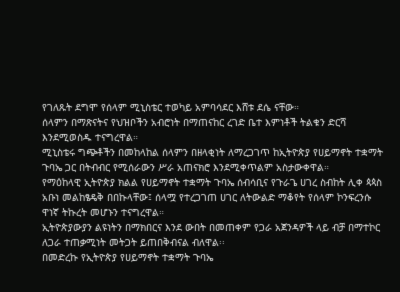የገለጹት ደግሞ የሰላም ሚኒስቴር ተወካይ አምባሳደር እሸቱ ደሴ ናቸው።
ሰላምን በማጽናትና የህዝቦችን አብሮነት በማጠናከር ረገድ ቤተ እምነቶች ትልቁን ድርሻ እንደሚወስዱ ተናግረዋል።
ሚኒስቴሩ ግጭቶችን በመከላከል ሰላምን በዘላቂነት ለማረጋገጥ ከኢትዮጵያ የሀይማኖት ተቋማት ጉባኤ ጋር በትብብር የሚሰራውን ሥራ አጠናክሮ እንደሚቀጥልም አስታውቀዋል።
የማዕከላዊ ኢትዮጵያ ክልል የሀይማኖት ተቋማት ጉባኤ ሰብሳቢና የጉራጌ ሀገረ ስብከት ሊቀ ጳጳስ አቡነ መልከፄዴቅ በበኩላቸው፤ ሰላሟ የተረጋገጠ ሀገር ለትውልድ ማቆየት የሰላም ኮንፍረንሱ ዋነኛ ትኩረት መሆኑን ተናግረዋል።
ኢትዮጵያውያን ልዩነትን በማክበርና እንደ ውበት በመጠቀም የጋራ አጀንዳዎች ላይ ብቻ በማተኮር ለጋራ ተጠቃሚነት መትጋት ይጠበቅብናል ብለዋል፡፡
በመድረኩ የኢትዮጵያ የሀይማኖት ተቋማት ጉባኤ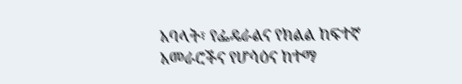አባላት፣ የፌዴራልና የክልል ከፍተኛ አመራሮችና የሆሳዕና ከተማ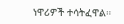ነዋሪዎች ተሳትፈዋል።